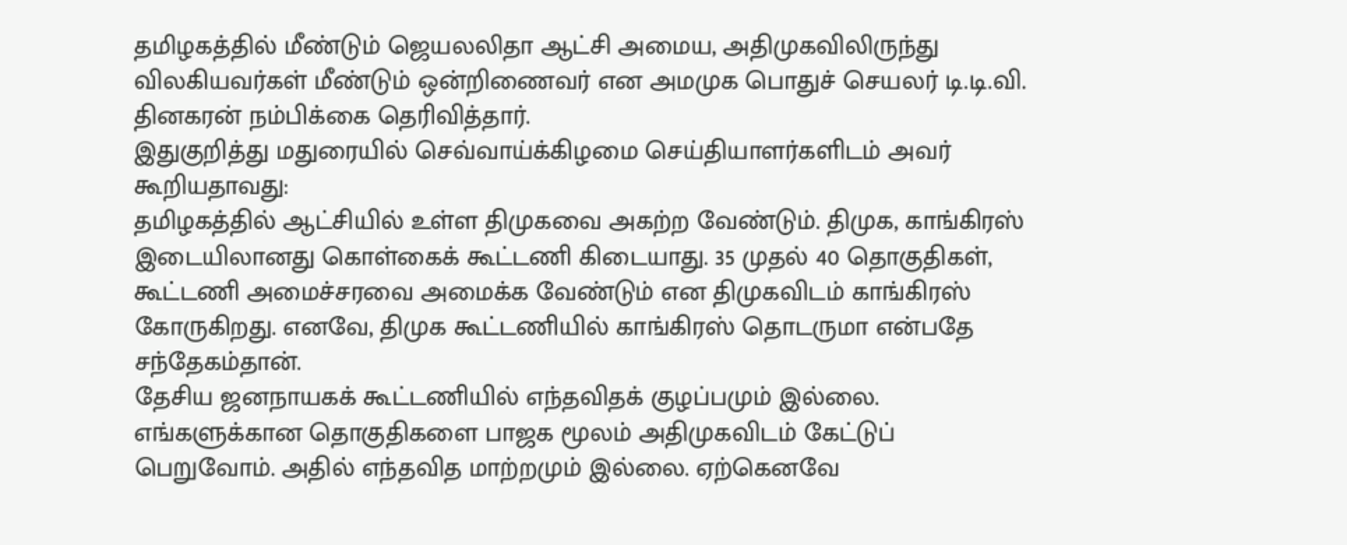தமிழகத்தில் மீண்டும் ஜெயலலிதா ஆட்சி அமைய, அதிமுகவிலிருந்து விலகியவர்கள் மீண்டும் ஒன்றிணைவர் என அமமுக பொதுச் செயலர் டி.டி.வி. தினகரன் நம்பிக்கை தெரிவித்தார்.
இதுகுறித்து மதுரையில் செவ்வாய்க்கிழமை செய்தியாளர்களிடம் அவர் கூறியதாவது:
தமிழகத்தில் ஆட்சியில் உள்ள திமுகவை அகற்ற வேண்டும். திமுக, காங்கிரஸ் இடையிலானது கொள்கைக் கூட்டணி கிடையாது. 35 முதல் 40 தொகுதிகள், கூட்டணி அமைச்சரவை அமைக்க வேண்டும் என திமுகவிடம் காங்கிரஸ் கோருகிறது. எனவே, திமுக கூட்டணியில் காங்கிரஸ் தொடருமா என்பதே சந்தேகம்தான்.
தேசிய ஜனநாயகக் கூட்டணியில் எந்தவிதக் குழப்பமும் இல்லை. எங்களுக்கான தொகுதிகளை பாஜக மூலம் அதிமுகவிடம் கேட்டுப் பெறுவோம். அதில் எந்தவித மாற்றமும் இல்லை. ஏற்கெனவே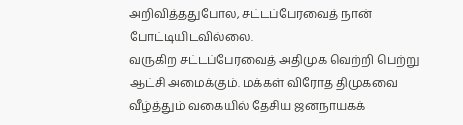அறிவித்ததுபோல, சட்டப்பேரவைத் நான் போட்டியிடவில்லை.
வருகிற சட்டப்பேரவைத் அதிமுக வெற்றி பெற்று ஆட்சி அமைக்கும். மக்கள் விரோத திமுகவை வீழ்த்தும் வகையில் தேசிய ஜனநாயகக்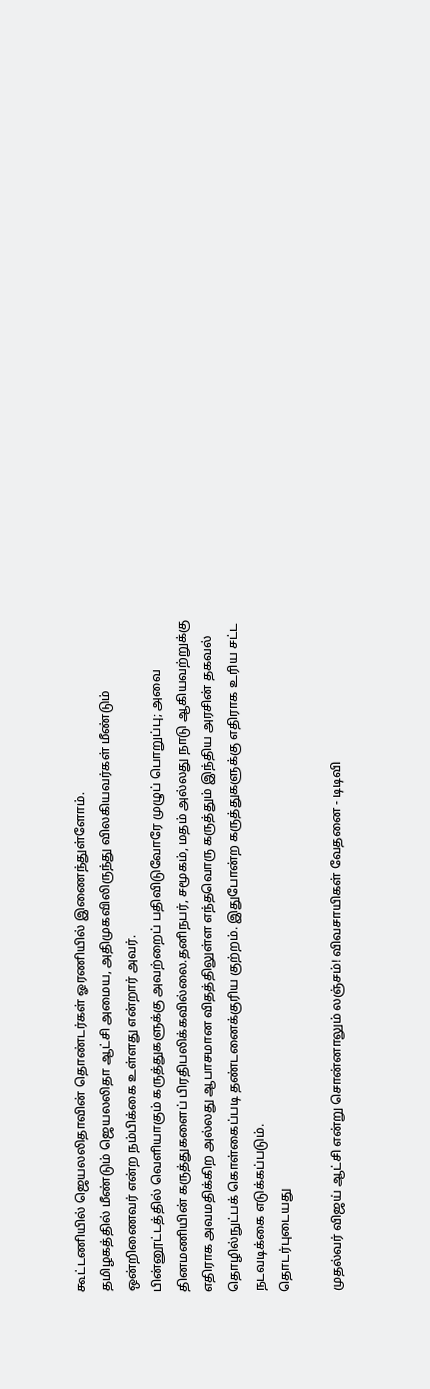கூட்டணியில் ஜெயலலிதாவின் தொண்டர்கள் ஓரணியில் இணைந்துள்ளோம்.
தமிழகத்தில் மீண்டும் ஜெயலலிதா ஆட்சி அமைய, அதிமுகவிலிருந்து விலகியவர்கள் மீண்டும் ஒன்றிணைவர் என்ற நம்பிக்கை உள்ளது என்றார் அவர்.
பின்னூட்டத்தில் வெளியாகும் கருத்துகளுக்கு அவற்றைப் பதிவிடுவோரே முழுப் பொறுப்பு; அவை தினமணியின் கருத்துகளைப் பிரதிபலிக்கவில்லை.தனிநபர், சமூகம், மதம் அல்லது நாடு ஆகியவற்றுக்கு எதிராக அவமதிக்கிற அல்லது ஆபாசமான விதத்திலுள்ள எந்தவொரு கருத்தும் இந்திய அரசின் தகவல் தொழில்நுட்பக் கொள்கைப்படி தண்டனைக்குரிய குற்றம். இதுபோன்ற கருத்துகளுக்கு எதிராக உரிய சட்ட நடவடிக்கை எடுக்கப்படும்.
தொடர்புடையது

முதல்வர் விஜய் ஆட்சி என்று சொன்னாலும் லஞ்சம்! விவசாயிகள் வேதனை - டிடிவி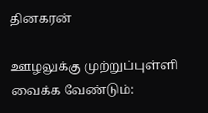தினகரன்

ஊழலுக்கு முற்றுப்புள்ளி வைக்க வேண்டும்: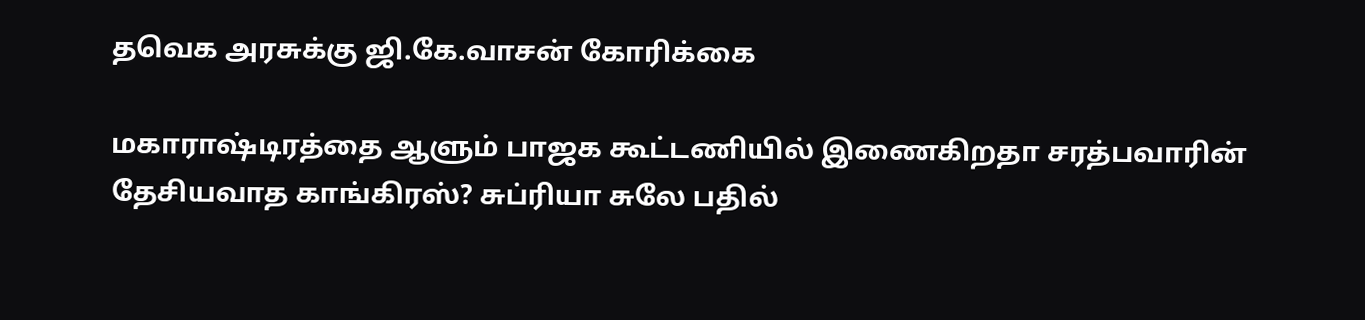தவெக அரசுக்கு ஜி.கே.வாசன் கோரிக்கை

மகாராஷ்டிரத்தை ஆளும் பாஜக கூட்டணியில் இணைகிறதா சரத்பவாரின் தேசியவாத காங்கிரஸ்? சுப்ரியா சுலே பதில்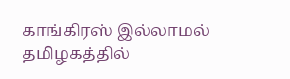காங்கிரஸ் இல்லாமல் தமிழகத்தில்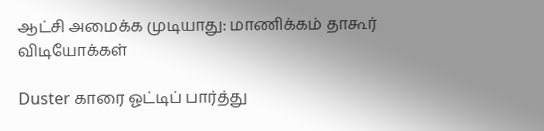ஆட்சி அமைக்க முடியாது: மாணிக்கம் தாகூர்
விடியோக்கள்

Duster காரை ஓட்டிப் பார்த்து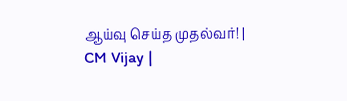ஆய்வு செய்த முதல்வர்! | CM Vijay |